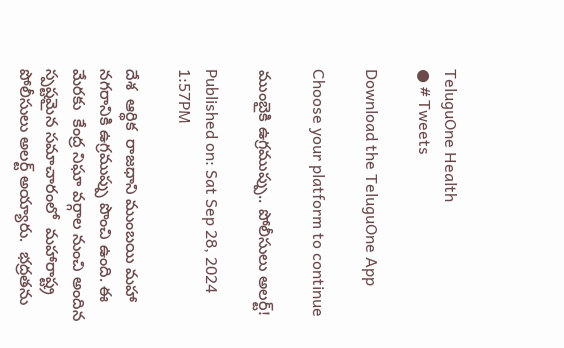TeluguOne Health
● # Tweets

Download the TeluguOne App

Choose your platform to continue

ముంబైకి ఉగ్రముప్పు.. పోలీసులు అలర్ట్!

Published on: Sat Sep 28, 2024 1:57PM

దేశ  ఆర్థిక  రాజధాని ముంబయి మహా నగరానికి ఉగ్రముప్పు పొంచి ఉంది. ఈ మేరకు  కేంద్ర నిఘా వర్గాల నుంచి అందిన స్పష్టమైన సమాచారంలో  మహారాష్ట్ర పోలీసులు అలర్ట్ అయ్యారు.  భద్రతను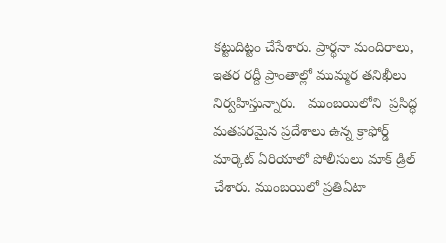కట్టుదిట్టం చేసేశారు. ప్రార్థనా మందిరాలు, ఇతర రద్దీ ప్రాంతాల్లో ముమ్మర తనిఖీలు నిర్వహిస్తున్నారు.   ముంబయిలోని  ప్రసిద్ధ మతపరమైన ప్రదేశాలు ఉన్న క్రాఫోర్డ్ మార్కెట్ ఏరియాలో పోలీసులు మాక్ డ్రిల్ చేశారు. ముంబయిలో ప్రతిఏటా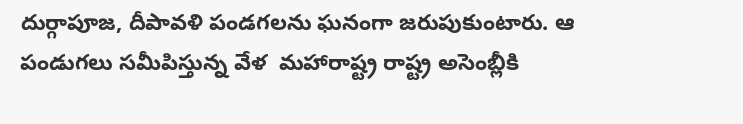దుర్గాపూజ, దీపావళి పండగలను ఘనంగా జరుపుకుంటారు. ఆ పండుగలు సమీపిస్తున్న వేళ  మహారాష్ట్ర రాష్ట్ర అసెంబ్లీకి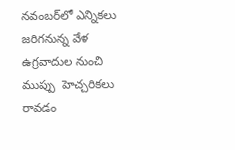నవంబర్‌లో ఎన్నికలు జరిగనున్న వేళ ఉగ్రవాదుల నుంచి ముప్పు  హెచ్చరికలు రావడం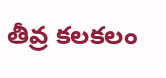తీవ్ర కలకలం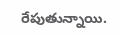రేపుతున్నాయి.